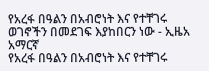የአረፋ በዓልን በአብሮነት እና የተቸገሩ ወገኖችን በመደገፍ እያከበርን ነው - ኢዜአ አማርኛ
የአረፋ በዓልን በአብሮነት እና የተቸገሩ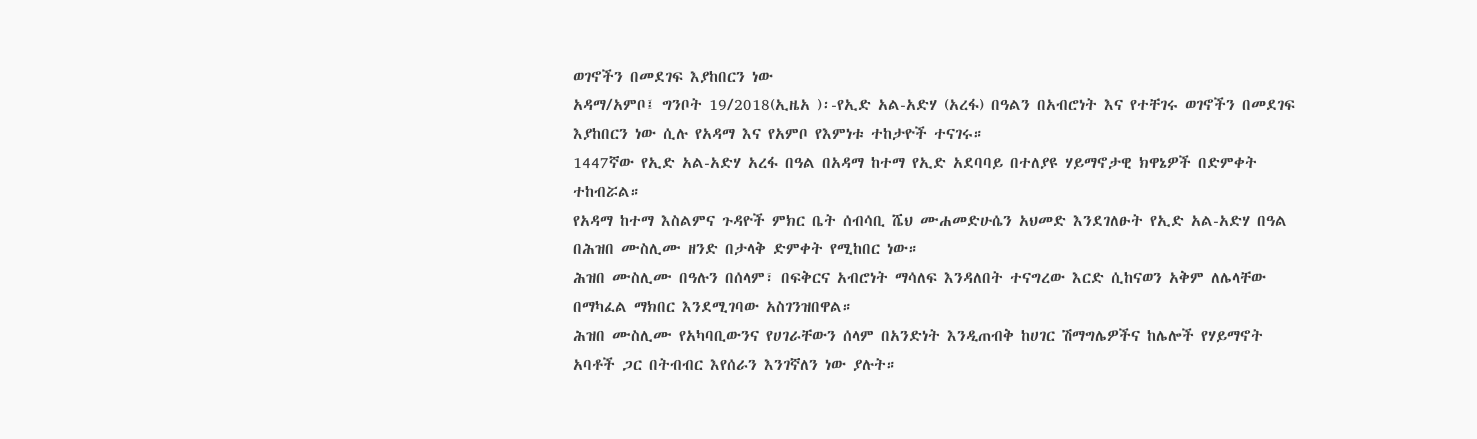ወገኖችን በመደገፍ እያከበርን ነው
አዳማ/አምቦ፤ ግንቦት 19/2018(ኢዜአ )፡-የኢድ አል-አድሃ (አረፋ) በዓልን በአብሮነት እና የተቸገሩ ወገኖችን በመደገፍ እያከበርን ነው ሲሉ የአዳማ እና የአምቦ የእምነቱ ተከታዮች ተናገሩ።
1447ኛው የኢድ አል-አድሃ አረፋ በዓል በአዳማ ከተማ የኢድ አደባባይ በተለያዩ ሃይማኖታዊ ክዋኔዎች በድምቀት ተከብሯል።
የአዳማ ከተማ እስልምና ጉዳዮች ምክር ቤት ሰብሳቢ ሼህ ሙሐመድሁሴን አህመድ እንደገለፁት የኢድ አል-አድሃ በዓል በሕዝበ ሙስሊሙ ዘንድ በታላቅ ድምቀት የሚከበር ነው።
ሕዝበ ሙስሊሙ በዓሉን በሰላም፣ በፍቅርና አብሮነት ማሳለፍ እንዳለበት ተናግረው እርድ ሲከናወን አቅም ለሌላቸው በማካፈል ማክበር እንደሚገባው አስገንዝበዋል።
ሕዝበ ሙስሊሙ የአካባቢውንና የሀገራቸውን ሰላም በአንድነት እንዲጠብቅ ከሀገር ሽማግሌዎችና ከሌሎች የሃይማኖት አባቶች ጋር በትብብር እየሰራን እንገኛለን ነው ያሉት።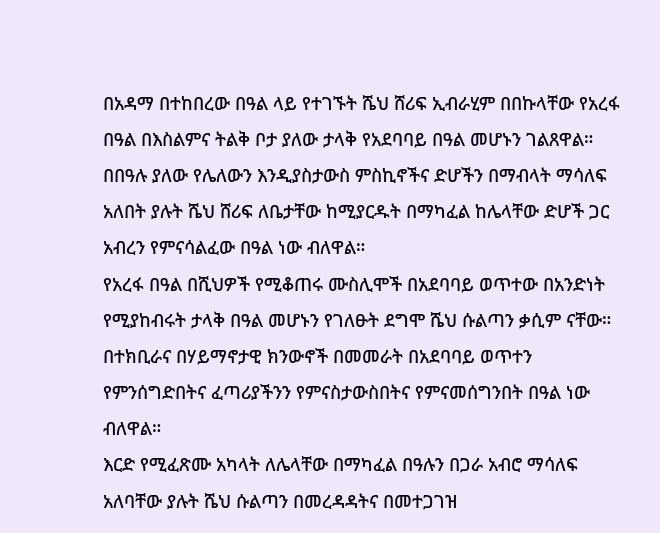በአዳማ በተከበረው በዓል ላይ የተገኙት ሼህ ሸሪፍ ኢብራሂም በበኩላቸው የአረፋ በዓል በእስልምና ትልቅ ቦታ ያለው ታላቅ የአደባባይ በዓል መሆኑን ገልጸዋል።
በበዓሉ ያለው የሌለውን እንዲያስታውስ ምስኪኖችና ድሆችን በማብላት ማሳለፍ አለበት ያሉት ሼህ ሸሪፍ ለቤታቸው ከሚያርዱት በማካፈል ከሌላቸው ድሆች ጋር አብረን የምናሳልፈው በዓል ነው ብለዋል።
የአረፋ በዓል በሺህዎች የሚቆጠሩ ሙስሊሞች በአደባባይ ወጥተው በአንድነት የሚያከብሩት ታላቅ በዓል መሆኑን የገለፁት ደግሞ ሼህ ሱልጣን ቃሲም ናቸው።
በተክቢራና በሃይማኖታዊ ክንውኖች በመመራት በአደባባይ ወጥተን የምንሰግድበትና ፈጣሪያችንን የምናስታውስበትና የምናመሰግንበት በዓል ነው ብለዋል።
እርድ የሚፈጽሙ አካላት ለሌላቸው በማካፈል በዓሉን በጋራ አብሮ ማሳለፍ አለባቸው ያሉት ሼህ ሱልጣን በመረዳዳትና በመተጋገዝ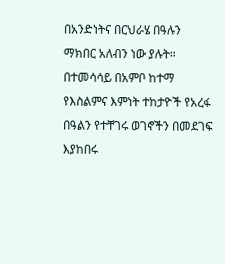በአንድነትና በርህራሄ በዓሉን ማክበር አለብን ነው ያሉት።
በተመሳሳይ በአምቦ ከተማ የእስልምና እምነት ተከታዮች የአረፋ በዓልን የተቸገሩ ወገኖችን በመደገፍ እያከበሩ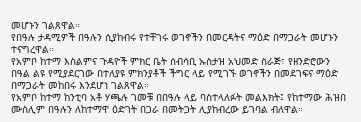መሆኑን ገልጸዋል።
የበዓሉ ታዳሚዎች በዓሉን ሲያከብሩ የተቸገሩ ወገኖችን በመርዳትና ማዕድ በማጋራት መሆኑን ተናግረዋል።
የአምቦ ከተማ እስልምና ጉዳዮች ምክር ቤት ሰብሳቢ ኡስታዝ አህመድ ስራጅ፣ የዘንድሮውን በዓል ልዩ የሚያደርገው በተለያዩ ምክንያቶች ችግር ላይ የሚገኙ ወገኖችን በመደገፍና ማዕድ በማጋራት መከበሩ እንደሆነ ገልጸዋል።
የአምቦ ከተማ ከንቲባ አቶ ሃጫሉ ገመቹ በበዓሉ ላይ ባስተላለፉት መልእክት፤ የከተማው ሕዝበ ሙስሊም በዓሉን ለከተማዋ ዕድገት በጋራ በመትጋት ሊያከብረው ይገባል ብለዋል።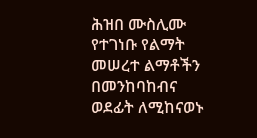ሕዝበ ሙስሊሙ የተገነቡ የልማት መሠረተ ልማቶችን በመንከባከብና ወደፊት ለሚከናወኑ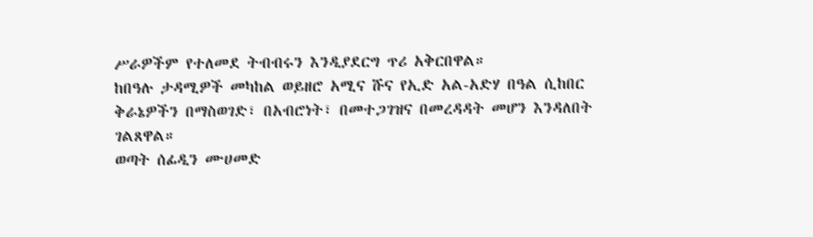ሥራዎችም የተለመደ ትብብሩን እንዲያደርግ ጥሪ አቅርበዋል።
ከበዓሉ ታዳሚዎች መካከል ወይዘሮ አሚና ሹና የኢድ አል-አድሃ በዓል ሲከበር ቅራኔዎችን በማስወገድ፣ በአብሮነት፣ በመተጋገዝና በመረዳዳት መሆን እንዳለበት ገልጸዋል።
ወጣት ሰፊዲን ሙሀመድ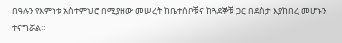በዓሉን የእምነቱ አስተምህሮ በሚያዘው መሠረት ከቤተሰቦቹና ከጓደኞቹ ጋር በደስታ እያከበረ መሆኑን ተናግሯል።